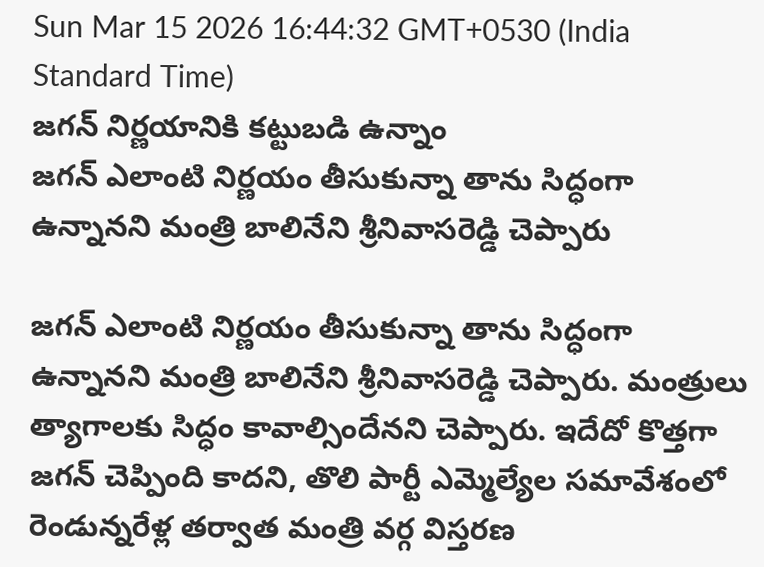Sun Mar 15 2026 16:44:32 GMT+0530 (India Standard Time)
జగన్ నిర్ణయానికి కట్టుబడి ఉన్నాం
జగన్ ఎలాంటి నిర్ణయం తీసుకున్నా తాను సిద్ధంగా ఉన్నానని మంత్రి బాలినేని శ్రీనివాసరెడ్డి చెప్పారు

జగన్ ఎలాంటి నిర్ణయం తీసుకున్నా తాను సిద్ధంగా ఉన్నానని మంత్రి బాలినేని శ్రీనివాసరెడ్డి చెప్పారు. మంత్రులు త్యాగాలకు సిద్ధం కావాల్సిందేనని చెప్పారు. ఇదేదో కొత్తగా జగన్ చెప్పింది కాదని, తొలి పార్టీ ఎమ్మెల్యేల సమావేశంలో రెండున్నరేళ్ల తర్వాత మంత్రి వర్గ విస్తరణ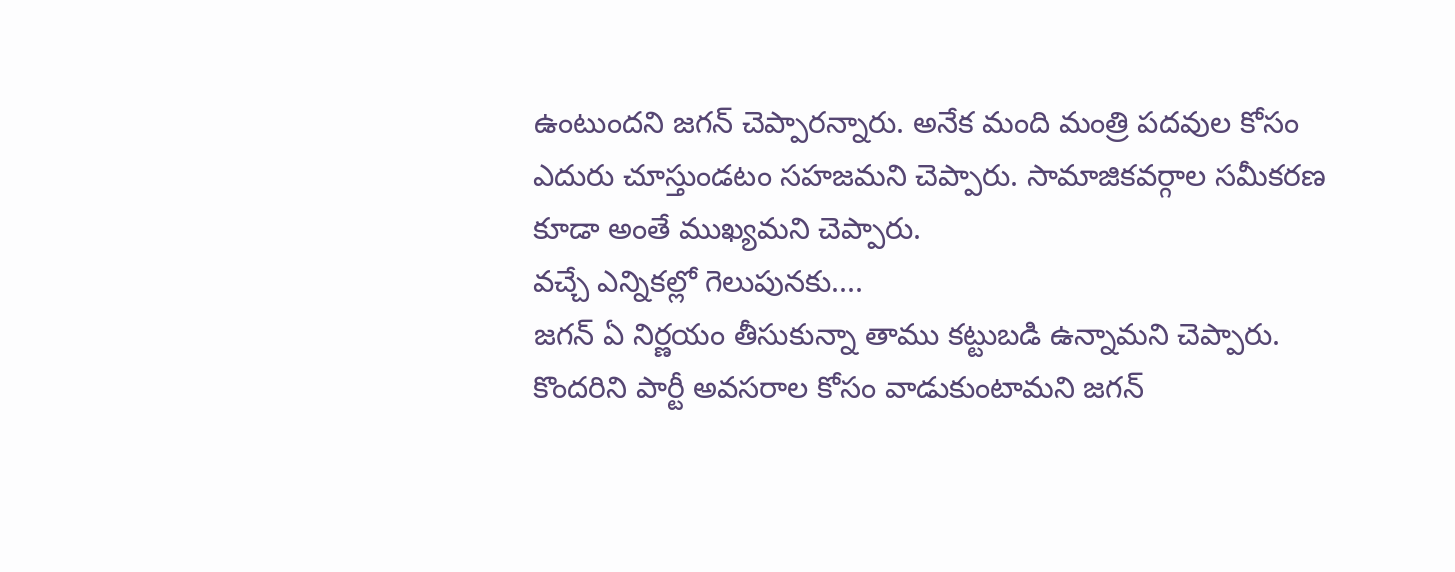ఉంటుందని జగన్ చెప్పారన్నారు. అనేక మంది మంత్రి పదవుల కోసం ఎదురు చూస్తుండటం సహజమని చెప్పారు. సామాజికవర్గాల సమీకరణ కూడా అంతే ముఖ్యమని చెప్పారు.
వచ్చే ఎన్నికల్లో గెలుపునకు....
జగన్ ఏ నిర్ణయం తీసుకున్నా తాము కట్టుబడి ఉన్నామని చెప్పారు. కొందరిని పార్టీ అవసరాల కోసం వాడుకుంటామని జగన్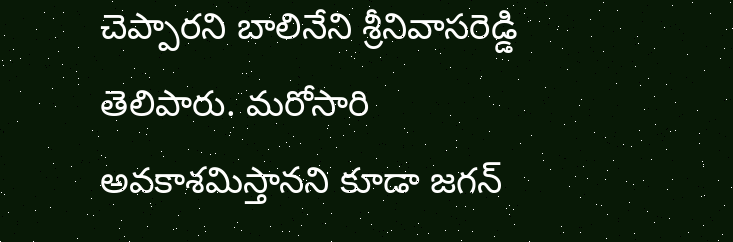చెప్పారని బాలినేని శ్రీనివాసరెడ్డి తెలిపారు. మరోసారి అవకాశమిస్తానని కూడా జగన్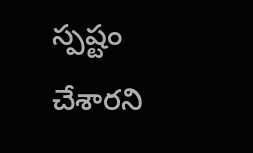స్పష్టం చేశారని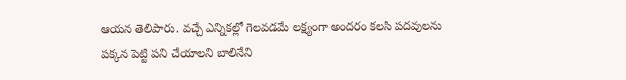ఆయన తెలిపారు. వచ్చే ఎన్నికల్లో గెలవడమే లక్ష్యంగా అందరం కలసి పదవులను పక్కన పెట్టి పని చేయాలని బాలినేని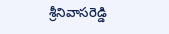శ్రీనివాసరెడ్డి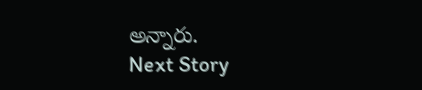అన్నారు.
Next Story